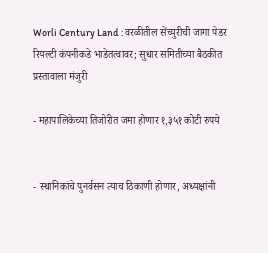Worli Century Land : वरळीतील सेंच्युरीची जागा पेडर रियल्टी कंपनीकडे भाडेतत्वावर; सुधार समितीच्या बैठकीत प्रस्तावाला मंजुरी

- महापालिकेच्या तिजोरीत जमा होणार १,३५१ कोटी रुपये


- स्थानिकांचे पुनर्वसन त्याच ठिकाणी होणार, अध्यक्षांनी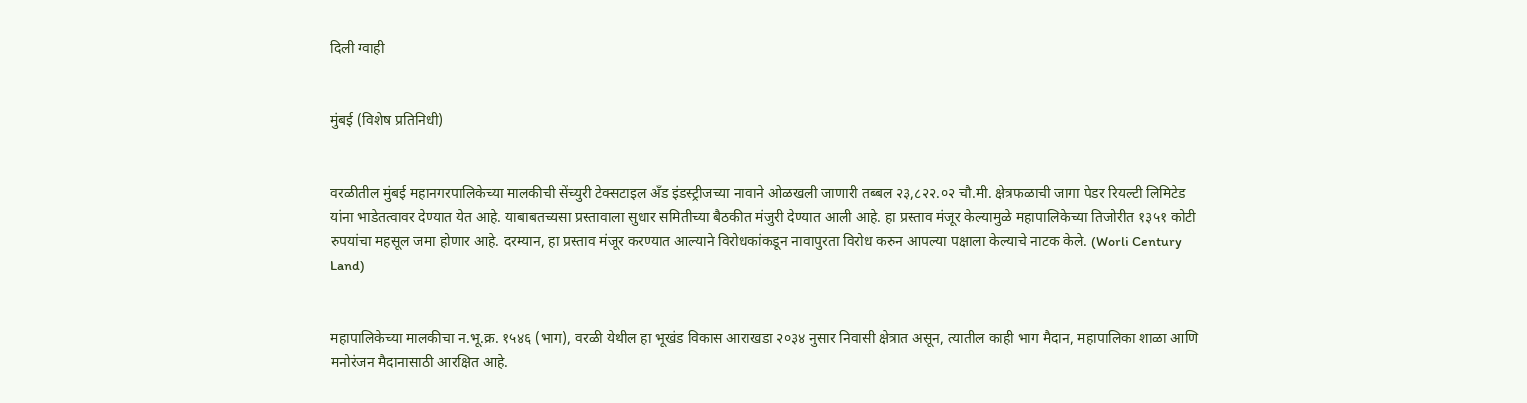दिली ग्वाही


मुंबई (विशेष प्रतिनिधी)


वरळीतील मुंबई महानगरपालिकेच्या मालकीची सेंच्युरी टेक्सटाइल अँड इंडस्ट्रीजच्या नावाने ओळखली जाणारी तब्बल २३,८२२.०२ चौ.मी. क्षेत्रफळाची जागा पेडर रियल्टी लिमिटेड यांना भाडेतत्वावर देण्यात येत आहे. याबाबतच्यसा प्रस्तावाला सुधार समितीच्या बैठकीत मंजुरी देण्यात आली आहे. हा प्रस्ताव मंजूर केल्यामुळे महापालिकेच्या तिजोरीत १३५१ कोटी रुपयांचा महसूल जमा होणार आहे. दरम्यान, हा प्रस्ताव मंजूर करण्यात आल्याने विरोधकांकडून नावापुरता विरोध करुन आपल्या पक्षाला केल्याचे नाटक केले. (Worli Century Land)


महापालिकेच्या मालकीचा न.भू.क्र. १५४६ (भाग), वरळी येथील हा भूखंड विकास आराखडा २०३४ नुसार निवासी क्षेत्रात असून, त्यातील काही भाग मैदान, महापालिका शाळा आणि मनोरंजन मैदानासाठी आरक्षित आहे.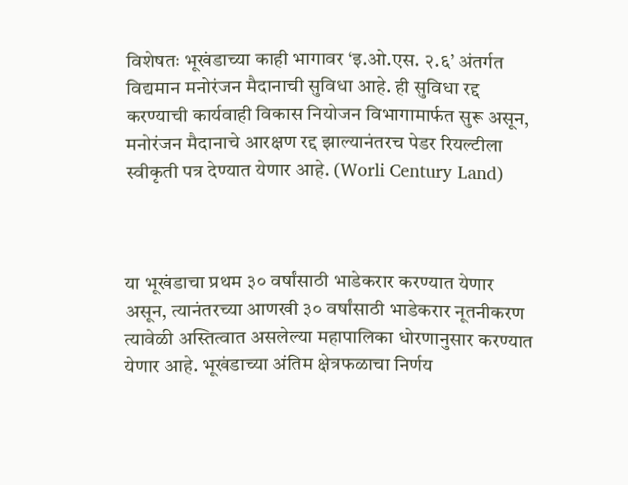विशेषतः भूखंडाच्या काही भागावर ‘इ.ओ.एस. २.६’ अंतर्गत विद्यमान मनोरंजन मैदानाची सुविधा आहे. ही सुविधा रद्द करण्याची कार्यवाही विकास नियोजन विभागामार्फत सुरू असून, मनोरंजन मैदानाचे आरक्षण रद्द झाल्यानंतरच पेडर रियल्टीला स्वीकृती पत्र देण्यात येणार आहे. (Worli Century Land)



या भूखंडाचा प्रथम ३० वर्षांसाठी भाडेकरार करण्यात येणार असून, त्यानंतरच्या आणखी ३० वर्षांसाठी भाडेकरार नूतनीकरण त्यावेळी अस्तित्वात असलेल्या महापालिका धोरणानुसार करण्यात येणार आहे. भूखंडाच्या अंतिम क्षेत्रफळाचा निर्णय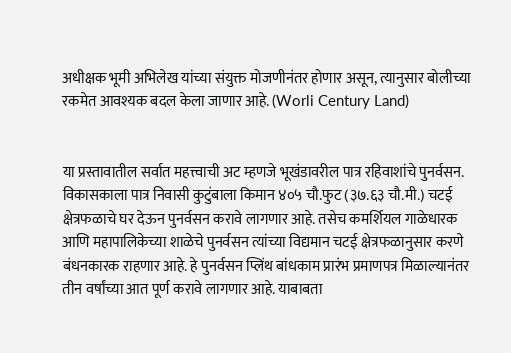अधीक्षक भूमी अभिलेख यांच्या संयुक्त मोजणीनंतर होणार असून, त्यानुसार बोलीच्या रकमेत आवश्यक बदल केला जाणार आहे. (Worli Century Land)


या प्रस्तावातील सर्वात महत्त्वाची अट म्हणजे भूखंडावरील पात्र रहिवाशांचे पुनर्वसन. विकासकाला पात्र निवासी कुटुंबाला किमान ४०५ चौ.फुट (३७.६३ चौ.मी.) चटई क्षेत्रफळाचे घर देऊन पुनर्वसन करावे लागणार आहे. तसेच कमर्शियल गाळेधारक आणि महापालिकेच्या शाळेचे पुनर्वसन त्यांच्या विद्यमान चटई क्षेत्रफळानुसार करणे बंधनकारक राहणार आहे. हे पुनर्वसन प्लिंथ बांधकाम प्रारंभ प्रमाणपत्र मिळाल्यानंतर तीन वर्षांच्या आत पूर्ण करावे लागणार आहे. याबाबता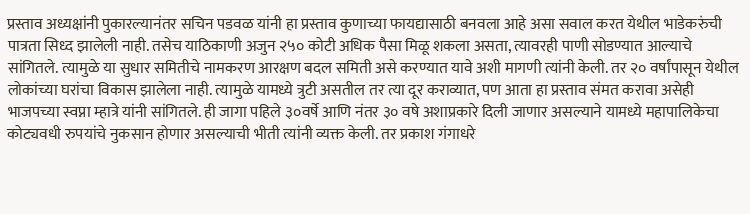प्रस्ताव अध्यक्षांनी पुकारल्यानंतर सचिन पडवळ यांनी हा प्रस्ताव कुणाच्या फायद्यासाठी बनवला आहे असा सवाल करत येथील भाडेकरुंची पात्रता सिध्द झालेली नाही. तसेच याठिकाणी अजुन २५० कोटी अधिक पैसा मिळू शकला असता, त्यावरही पाणी सोडण्यात आल्याचे सांगितले. त्यामुळे या सुधार समितीचे नामकरण आरक्षण बदल समिती असे करण्यात यावे अशी मागणी त्यांनी केली. तर २० वर्षांपासून येथील लोकांच्या घरांचा विकास झालेला नाही. त्यामुळे यामध्ये त्रुटी असतील तर त्या दूर कराव्यात, पण आता हा प्रस्ताव संमत करावा असेही भाजपच्या स्वप्ना म्हात्रे यांनी सांगितले. ही जागा पहिले ३०वर्षे आणि नंतर ३० वषे अशाप्रकारे दिली जाणार असल्याने यामध्ये महापालिकेचा कोट्यवधी रुपयांचे नुकसान होणार असल्याची भीती त्यांनी व्यक्त केली. तर प्रकाश गंगाधरे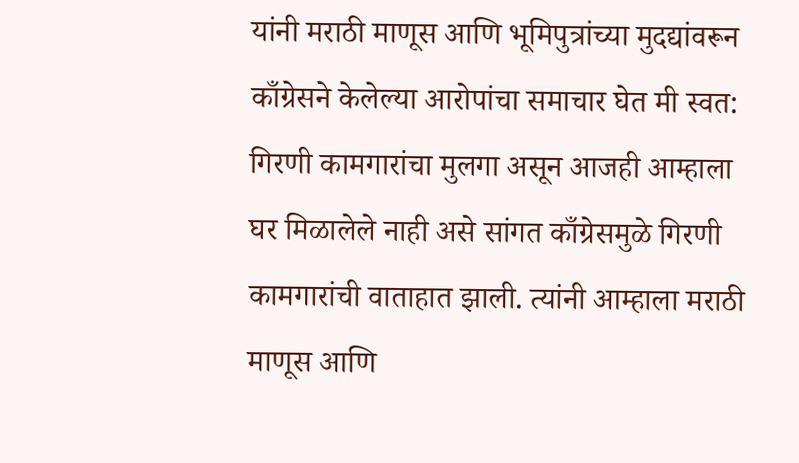यांनी मराठी माणूस आणि भूमिपुत्रांच्या मुदद्यांवरून काँग्रेसने केलेल्या आरोपांचा समाचार घेत मी स्वत: गिरणी कामगारांचा मुलगा असून आजही आम्हाला घर मिळालेले नाही असे सांगत काँग्रेसमुळे गिरणी कामगारांची वाताहात झाली. त्यांनी आम्हाला मराठी माणूस आणि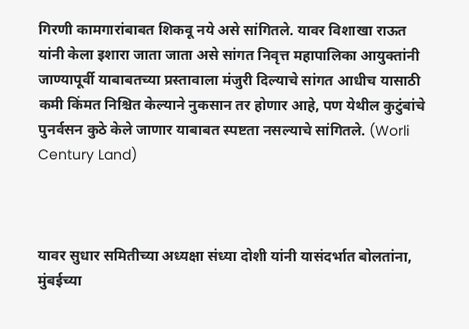गिरणी कामगारांबाबत शिकवू नये असे सांगितले. यावर विशाखा राऊत यांनी केला इशारा जाता जाता असे सांगत निवृत्त महापालिका आयुक्तांनी जाण्यापूर्वी याबाबतच्या प्रस्तावाला मंजुरी दिल्याचे सांगत आधीच यासाठी कमी किंमत निश्चित केल्याने नुकसान तर होणार आहे, पण येथील कुटुंबांचे पुनर्वसन कुठे केले जाणार याबाबत स्पष्टता नसल्याचे सांगितले. (Worli Century Land)



यावर सुधार समितीच्या अध्यक्षा संध्या दोशी यांनी यासंदर्भात बोलतांना, मुंबईच्या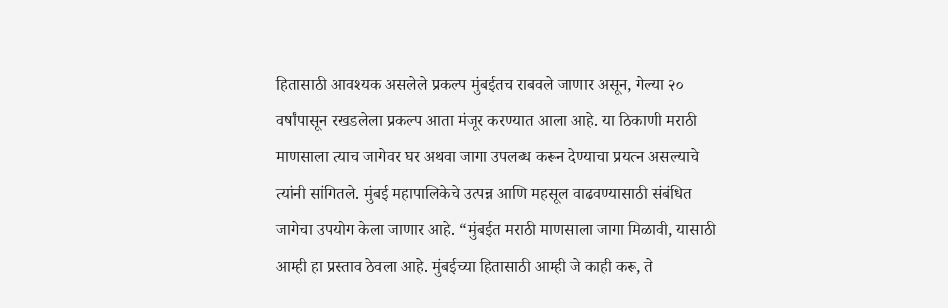हितासाठी आवश्यक असलेले प्रकल्प मुंबईतच राबवले जाणार असून, गेल्या २० वर्षांपासून रखडलेला प्रकल्प आता मंजूर करण्यात आला आहे. या ठिकाणी मराठी माणसाला त्याच जागेवर घर अथवा जागा उपलब्ध करून देण्याचा प्रयत्न असल्याचे त्यांनी सांगितले. मुंबई महापालिकेचे उत्पन्न आणि महसूल वाढवण्यासाठी संबंधित जागेचा उपयोग केला जाणार आहे. “मुंबईत मराठी माणसाला जागा मिळावी, यासाठी आम्ही हा प्रस्ताव ठेवला आहे. मुंबईच्या हितासाठी आम्ही जे काही करू, ते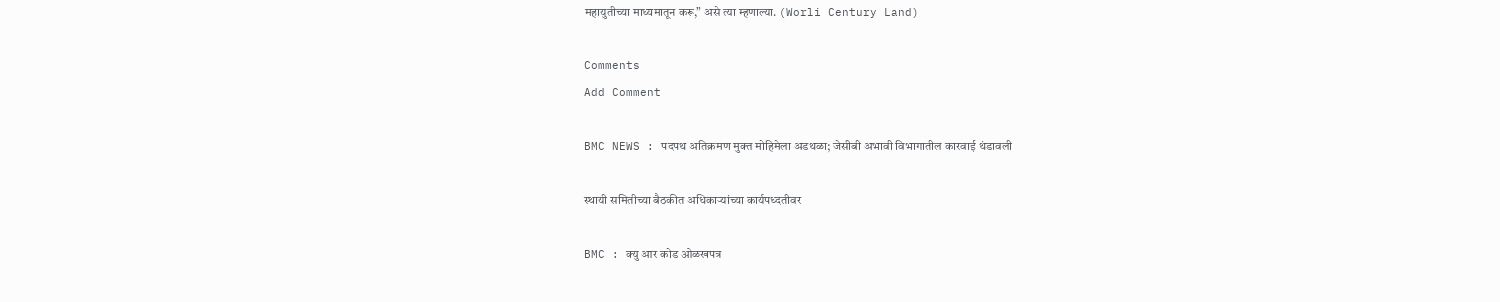महायुतीच्या माध्यमातून करू,” असे त्या म्हणाल्या. (Worli Century Land)

Comments
Add Comment

BMC NEWS : पदपथ अतिक्रमण मुक्त मोहिमेला अडथळा; जेसीबी अभावी विभागातील कारवाई थंडावली

स्थायी समितीच्या बैठकीत अधिकाऱ्यांच्या कार्यपध्दतीवर

BMC : क्यु आर कोड ओळखपत्र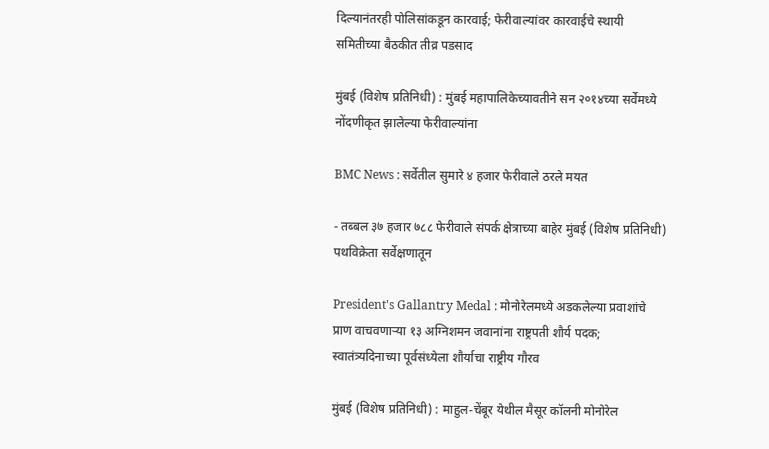दिल्यानंतरही पोलिसांकडून कारवाई; फेरीवाल्यांवर कारवाईचे स्थायी समितीच्या बैठकीत तीव्र पडसाद

मुंबई (विशेष प्रतिनिधी) : मुंबई महापालिकेच्यावतीने सन २०१४च्या सर्वेमध्ये नोंदणीकृत झालेल्या फेरीवाल्यांना

BMC News : सर्वेतील सुमारे ४ हजार फेरीवाले ठरले मयत

- तब्बल ३७ हजार ७८८ फेरीवाले संपर्क क्षेत्राच्या बाहेर मुंबई (विशेष प्रतिनिधी) पथविक्रेता सर्वेक्षणातून

President's Gallantry Medal : मोनोरेलमध्ये अडकलेल्या प्रवाशांचे प्राण वाचवणाऱ्या १३ अग्निशमन जवानांना राष्ट्रपती शौर्य पदक; स्वातंत्र्यदिनाच्या पूर्वसंध्येला शौर्याचा राष्ट्रीय गौरव

मुंबई (विशेष प्रतिनिधी) : माहुल-चेंबूर येथील मैसूर कॉलनी मोनोरेल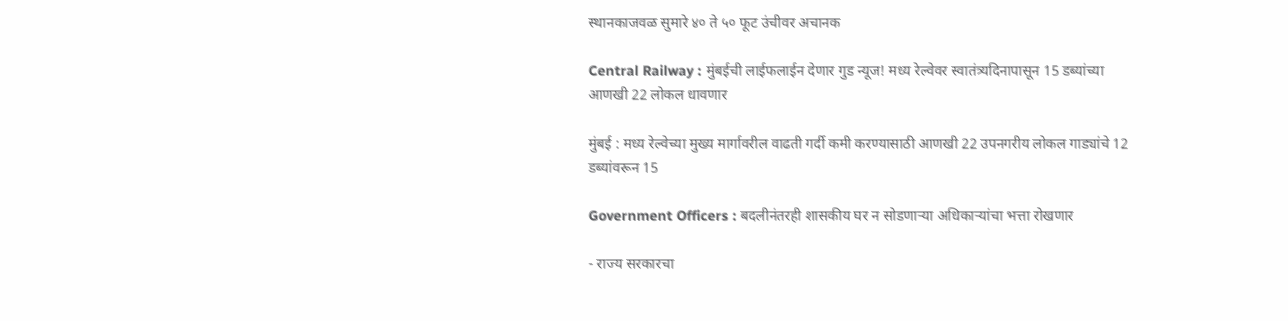स्थानकाजवळ सुमारे ४० ते ५० फूट उंचीवर अचानक

Central Railway : मुंबईची लाईफलाईन देणार गुड न्यूज! मध्य रेल्वेवर स्वातंत्र्यदिनापासून 15 डब्यांच्या आणखी 22 लोकल धावणार

मुंबई : मध्य रेल्वेच्या मुख्य मार्गावरील वाढती गर्दी कमी करण्यासाठी आणखी 22 उपनगरीय लोकल गाड्यांचे 12 डब्यांवरून 15

Government Officers : बदलीनंतरही शासकीय घर न सोडणाऱ्या अधिकाऱ्यांचा भत्ता रोखणार

- राज्य सरकारचा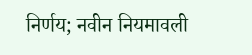निर्णय; नवीन नियमावली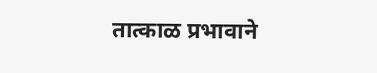तात्काळ प्रभावाने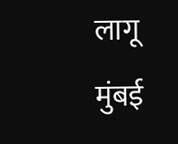लागू मुंबई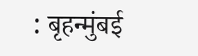: बृहन्मुंबई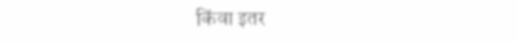किंवा इतर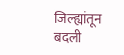जिल्ह्यांतून बदली